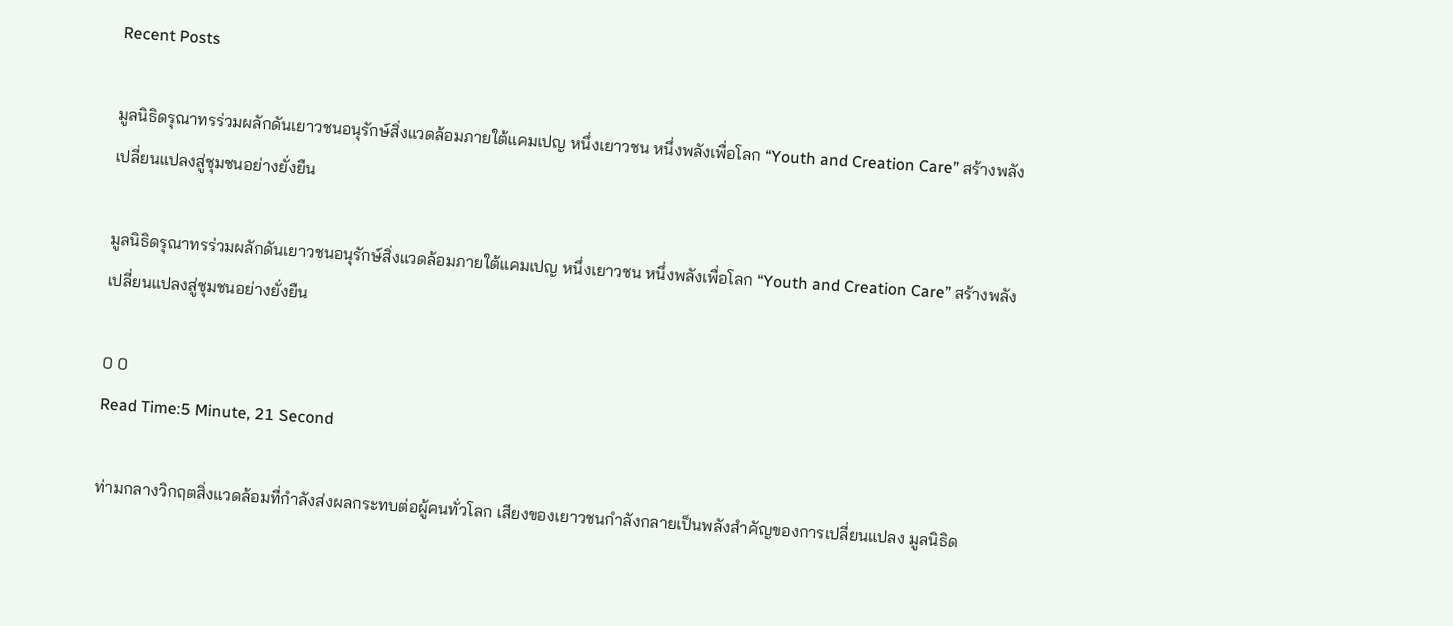Recent Posts

มูลนิธิดรุณาทรร่วมผลักดันเยาวชนอนุรักษ์สิ่งแวดล้อมภายใต้แคมเปญ หนึ่งเยาวชน หนึ่งพลังเพื่อโลก “Youth and Creation Care” สร้างพลังเปลี่ยนแปลงสู่ชุมชนอย่างยั่งยืน

มูลนิธิดรุณาทรร่วมผลักดันเยาวชนอนุรักษ์สิ่งแวดล้อมภายใต้แคมเปญ หนึ่งเยาวชน หนึ่งพลังเพื่อโลก “Youth and Creation Care” สร้างพลังเปลี่ยนแปลงสู่ชุมชนอย่างยั่งยืน

0 0
Read Time:5 Minute, 21 Second

ท่ามกลางวิกฤตสิ่งแวดล้อมที่กำลังส่งผลกระทบต่อผู้คนทั่วโลก เสียงของเยาวชนกำลังกลายเป็นพลังสำคัญของการเปลี่ยนแปลง มูลนิธิด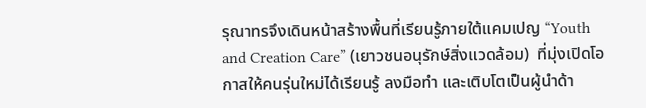รุณาทรจึงเดินหน้าสร้างพื้นที่เรียนรู้ภายใต้แคมเปญ “Youth and Creation Care” (เยาวชนอนุรักษ์สิ่งแวดล้อม)  ที่มุ่งเปิดโอกาสให้คนรุ่นใหม่ได้เรียนรู้ ลงมือทำ และเติบโตเป็นผู้นำด้า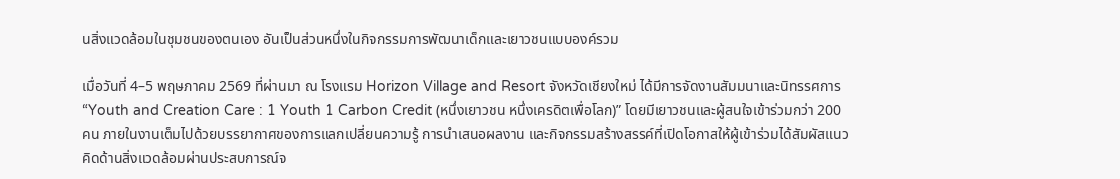นสิ่งแวดล้อมในชุมชนของตนเอง อันเป็นส่วนหนึ่งในกิจกรรมการพัฒนาเด็กและเยาวชนแบบองค์รวม

เมื่อวันที่ 4–5 พฤษภาคม 2569 ที่ผ่านมา ณ โรงแรม Horizon Village and Resort จังหวัดเชียงใหม่ ได้มีการจัดงานสัมมนาและนิทรรศการ “Youth and Creation Care : 1 Youth 1 Carbon Credit (หนึ่งเยาวชน หนึ่งเครดิตเพื่อโลก)” โดยมีเยาวชนและผู้สนใจเข้าร่วมกว่า 200 คน ภายในงานเต็มไปด้วยบรรยากาศของการแลกเปลี่ยนความรู้ การนำเสนอผลงาน และกิจกรรมสร้างสรรค์ที่เปิดโอกาสให้ผู้เข้าร่วมได้สัมผัสแนวคิดด้านสิ่งแวดล้อมผ่านประสบการณ์จ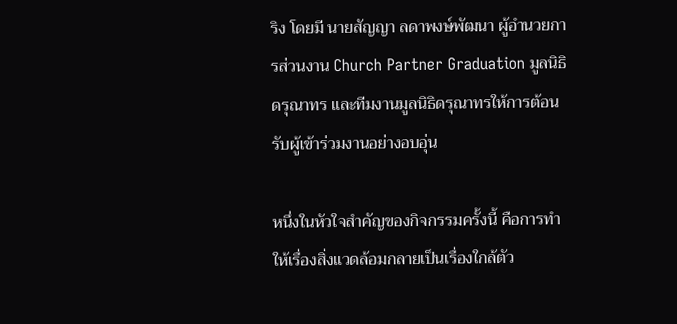ริง โดยมี นายสัญญา ลดาพงษ์พัฒนา ผู้อำนวยการส่วนงาน Church Partner Graduation มูลนิธิดรุณาทร และทีมงานมูลนิธิดรุณาทรให้การต้อนรับผู้เข้าร่วมงานอย่างอบอุ่น

หนึ่งในหัวใจสำคัญของกิจกรรมครั้งนี้ คือการทำให้เรื่องสิ่งแวดล้อมกลายเป็นเรื่องใกล้ตัว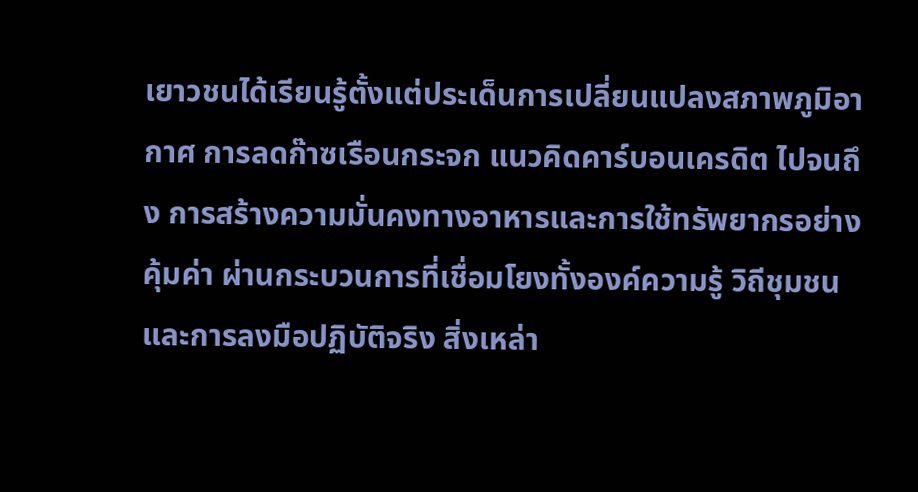เยาวชนได้เรียนรู้ตั้งแต่ประเด็นการเปลี่ยนแปลงสภาพภูมิอากาศ การลดก๊าซเรือนกระจก แนวคิดคาร์บอนเครดิต ไปจนถึง การสร้างความมั่นคงทางอาหารและการใช้ทรัพยากรอย่างคุ้มค่า ผ่านกระบวนการที่เชื่อมโยงทั้งองค์ความรู้ วิถีชุมชน และการลงมือปฏิบัติจริง สิ่งเหล่า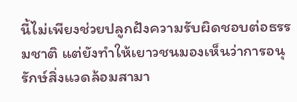นี้ไม่เพียงช่วยปลูกฝังความรับผิดชอบต่อธรรมชาติ แต่ยังทำให้เยาวชนมองเห็นว่าการอนุรักษ์สิ่งแวดล้อมสามา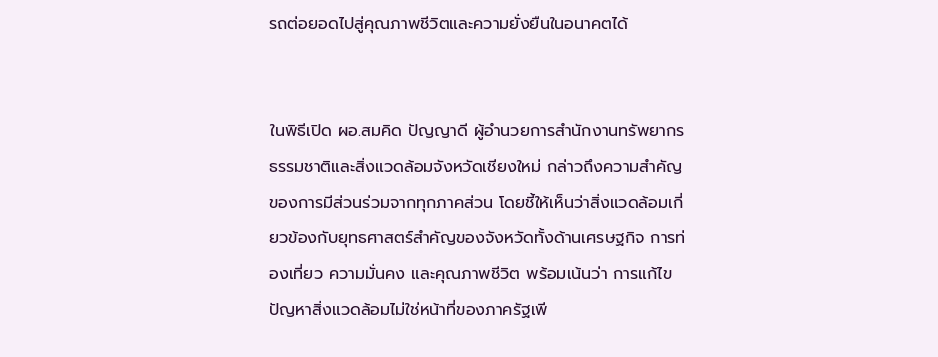รถต่อยอดไปสู่คุณภาพชีวิตและความยั่งยืนในอนาคตได้


ในพิธีเปิด ผอ.สมคิด ปัญญาดี ผู้อำนวยการสำนักงานทรัพยากรธรรมชาติและสิ่งแวดล้อมจังหวัดเชียงใหม่ กล่าวถึงความสำคัญของการมีส่วนร่วมจากทุกภาคส่วน โดยชี้ให้เห็นว่าสิ่งแวดล้อมเกี่ยวข้องกับยุทธศาสตร์สำคัญของจังหวัดทั้งด้านเศรษฐกิจ การท่องเที่ยว ความมั่นคง และคุณภาพชีวิต พร้อมเน้นว่า การแก้ไขปัญหาสิ่งแวดล้อมไม่ใช่หน้าที่ของภาครัฐเพี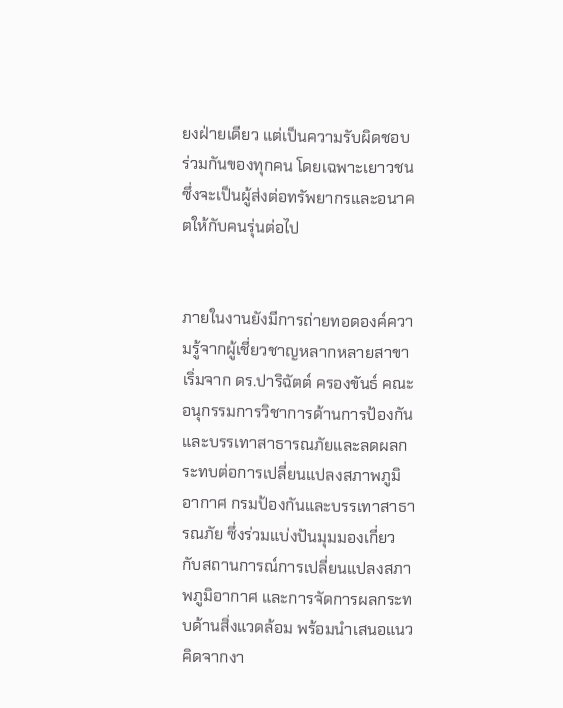ยงฝ่ายเดียว แต่เป็นความรับผิดชอบร่วมกันของทุกคน โดยเฉพาะเยาวชนซึ่งจะเป็นผู้ส่งต่อทรัพยากรและอนาคตให้กับคนรุ่นต่อไป


ภายในงานยังมีการถ่ายทอดองค์ความรู้จากผู้เชี่ยวชาญหลากหลายสาขา เริ่มจาก ดร.ปาริฉัตต์ ครองขันธ์ คณะอนุกรรมการวิชาการด้านการป้องกันและบรรเทาสาธารณภัยและลดผลกระทบต่อการเปลี่ยนแปลงสภาพภูมิอากาศ กรมป้องกันและบรรเทาสาธารณภัย ซึ่งร่วมแบ่งปันมุมมองเกี่ยวกับสถานการณ์การเปลี่ยนแปลงสภาพภูมิอากาศ และการจัดการผลกระทบด้านสิ่งแวดล้อม พร้อมนำเสนอแนวคิดจากงา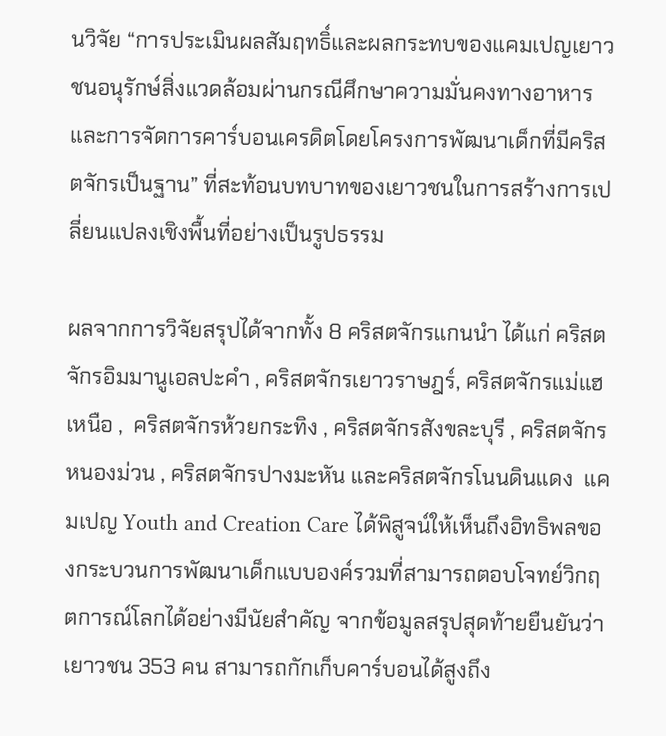นวิจัย “การประเมินผลสัมฤทธิ์และผลกระทบของแคมเปญเยาวชนอนุรักษ์สิ่งแวดล้อมผ่านกรณีศึกษาความมั่นคงทางอาหารและการจัดการคาร์บอนเครดิตโดยโครงการพัฒนาเด็กที่มีคริสตจักรเป็นฐาน” ที่สะท้อนบทบาทของเยาวชนในการสร้างการเปลี่ยนแปลงเชิงพื้นที่อย่างเป็นรูปธรรม

ผลจากการวิจัยสรุปได้จากทั้ง 8 คริสตจักรแกนนำ ได้แก่ คริสตจักรอิมมานูเอลปะคำ , คริสตจักรเยาวราษฎร์, คริสตจักรแม่แฮเหนือ ,  คริสตจักรห้วยกระทิง , คริสตจักรสังขละบุรี , คริสตจักรหนองม่วน , คริสตจักรปางมะหัน และคริสตจักรโนนดินแดง  แคมเปญ Youth and Creation Care ได้พิสูจน์ให้เห็นถึงอิทธิพลของกระบวนการพัฒนาเด็กแบบองค์รวมที่สามารถตอบโจทย์วิกฤตการณ์โลกได้อย่างมีนัยสำคัญ จากข้อมูลสรุปสุดท้ายยืนยันว่าเยาวชน 353 คน สามารถกักเก็บคาร์บอนได้สูงถึง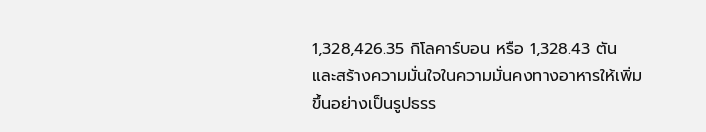1,328,426.35 กิโลคาร์บอน หรือ 1,328.43 ตัน และสร้างความมั่นใจในความมั่นคงทางอาหารให้เพิ่มขึ้นอย่างเป็นรูปธรร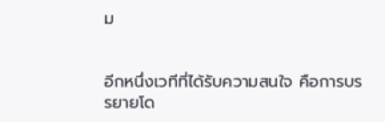ม


อีกหนึ่งเวทีที่ได้รับความสนใจ คือการบรรยายโด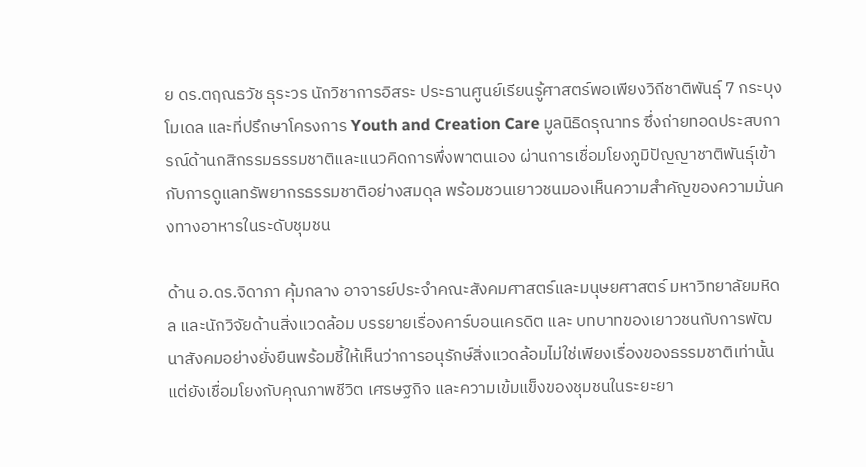ย ดร.ตฤณธวัช ธุระวร นักวิชาการอิสระ ประธานศูนย์เรียนรู้ศาสตร์พอเพียงวิถีชาติพันธุ์ 7 กระบุงโมเดล และที่ปรึกษาโครงการ Youth and Creation Care มูลนิธิดรุณาทร ซึ่งถ่ายทอดประสบการณ์ด้านกสิกรรมธรรมชาติและแนวคิดการพึ่งพาตนเอง ผ่านการเชื่อมโยงภูมิปัญญาชาติพันธุ์เข้ากับการดูแลทรัพยากรธรรมชาติอย่างสมดุล พร้อมชวนเยาวชนมองเห็นความสำคัญของความมั่นคงทางอาหารในระดับชุมชน

ด้าน อ.ดร.จิดาภา คุ้มกลาง อาจารย์ประจำคณะสังคมศาสตร์และมนุษยศาสตร์ มหาวิทยาลัยมหิดล และนักวิจัยด้านสิ่งแวดล้อม บรรยายเรื่องคาร์บอนเครดิต และ บทบาทของเยาวชนกับการพัฒนาสังคมอย่างยั่งยืนพร้อมชี้ให้เห็นว่าการอนุรักษ์สิ่งแวดล้อมไม่ใช่เพียงเรื่องของธรรมชาติเท่านั้น แต่ยังเชื่อมโยงกับคุณภาพชีวิต เศรษฐกิจ และความเข้มแข็งของชุมชนในระยะยา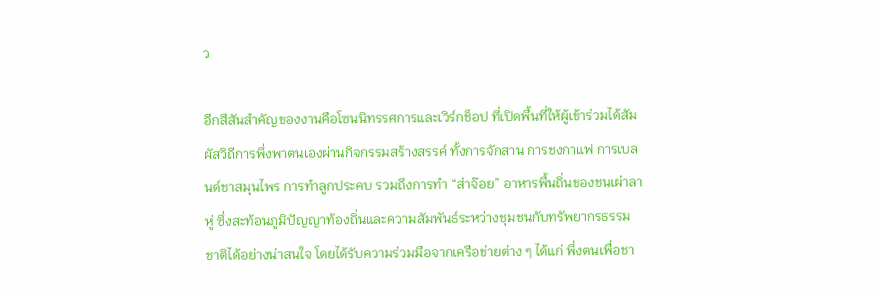ว

อีกสีสันสำคัญของงานคือโซนนิทรรศการและเวิร์กช็อป ที่เปิดพื้นที่ให้ผู้เข้าร่วมได้สัมผัสวิถีการพึ่งพาตนเองผ่านกิจกรรมสร้างสรรค์ ทั้งการจักสาน การชงกาแฟ การเบลนด์ชาสมุนไพร การทำลูกประคบ รวมถึงการทำ “ส่าจ๊อย” อาหารพื้นถิ่นของชนเผ่าลาหู่ ซึ่งสะท้อนภูมิปัญญาท้องถิ่นและความสัมพันธ์ระหว่างชุมชนกับทรัพยากรธรรมชาติได้อย่างน่าสนใจ โดยได้รับความร่วมมือจากเครือข่ายต่าง ๆ ได้แก่ พึ่งตนเพื่อชา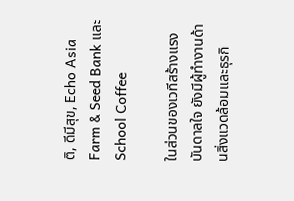ติ, ดีมีสุข, Echo Asia Farm & Seed Bank และ School Coffee

ในส่วนของเวทีสร้างแรงบันดาลใจ ยังมีผู้ทำงานด้านสิ่งแวดล้อมและธุรกิ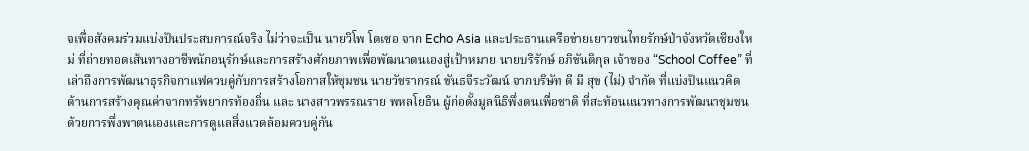จเพื่อสังคมร่วมแบ่งปันประสบการณ์จริง ไม่ว่าจะเป็น นายวิโพ โตเซอ จาก Echo Asia และประธานเครือข่ายเยาวชนไทยรักษ์ป่าจังหวัดเชียงใหม่ ที่ถ่ายทอดเส้นทางอาชีพนักอนุรักษ์และการสร้างศักยภาพเพื่อพัฒนาตนเองสู่เป้าหมาย นายบริรักษ์ อภิขันติกุล เจ้าของ “School Coffee” ที่เล่าถึงการพัฒนาธุรกิจกาแฟควบคู่กับการสร้างโอกาสให้ชุมชน นายวัชรากรณ์ ขันธจีระวัฒน์ จากบริษัท ดี มี สุข (ไม่) จำกัด ที่แบ่งปันแนวคิดด้านการสร้างคุณค่าจากทรัพยากรท้องถิ่น และ นางสาวพรรณราย พหลโยธิน ผู้ก่อตั้งมูลนิธิพึ่งตนเพื่อชาติ ที่สะท้อนแนวทางการพัฒนาชุมชนด้วยการพึ่งพาตนเองและการดูแลสิ่งแวดล้อมควบคู่กัน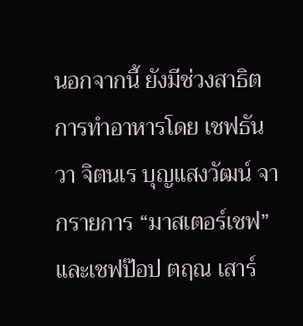นอกจากนี้ ยังมีช่วงสาธิตการทำอาหารโดย เชฟธันวา จิตนเร บุญแสงวัฒน์ จากรายการ “มาสเตอร์เชฟ” และเชฟป๊อป ตฤณ เสาร์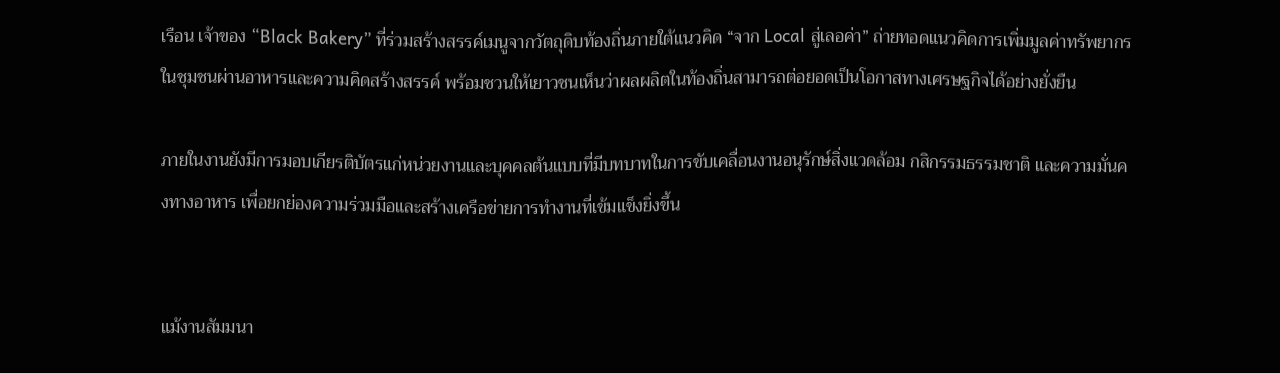เรือน เจ้าของ “Black Bakery” ที่ร่วมสร้างสรรค์เมนูจากวัตถุดิบท้องถิ่นภายใต้แนวคิด “จาก Local สู่เลอค่า” ถ่ายทอดแนวคิดการเพิ่มมูลค่าทรัพยากรในชุมชนผ่านอาหารและความคิดสร้างสรรค์ พร้อมชวนให้เยาวชนเห็นว่าผลผลิตในท้องถิ่นสามารถต่อยอดเป็นโอกาสทางเศรษฐกิจได้อย่างยั่งยืน

ภายในงานยังมีการมอบเกียรติบัตรแก่หน่วยงานและบุคคลต้นแบบที่มีบทบาทในการขับเคลื่อนงานอนุรักษ์สิ่งแวดล้อม กสิกรรมธรรมชาติ และความมั่นคงทางอาหาร เพื่อยกย่องความร่วมมือและสร้างเครือข่ายการทำงานที่เข้มแข็งยิ่งขึ้น


แม้งานสัมมนา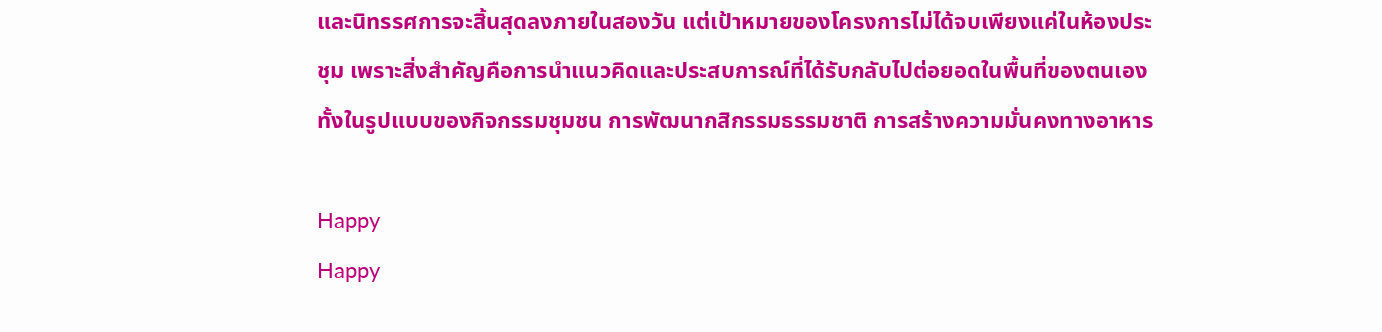และนิทรรศการจะสิ้นสุดลงภายในสองวัน แต่เป้าหมายของโครงการไม่ได้จบเพียงแค่ในห้องประชุม เพราะสิ่งสำคัญคือการนำแนวคิดและประสบการณ์ที่ได้รับกลับไปต่อยอดในพื้นที่ของตนเอง ทั้งในรูปแบบของกิจกรรมชุมชน การพัฒนากสิกรรมธรรมชาติ การสร้างความมั่นคงทางอาหาร

Happy
Happy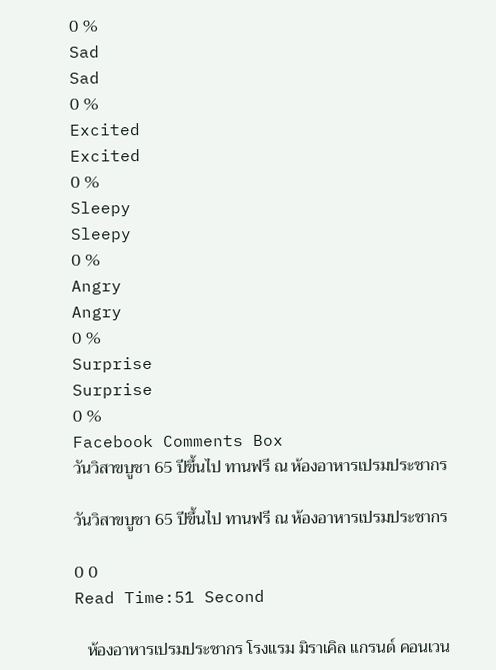0 %
Sad
Sad
0 %
Excited
Excited
0 %
Sleepy
Sleepy
0 %
Angry
Angry
0 %
Surprise
Surprise
0 %
Facebook Comments Box
วันวิสาขบูชา 65 ปีขึ้นไป ทานฟรี ณ ห้องอาหารเปรมประชากร

วันวิสาขบูชา 65 ปีขึ้นไป ทานฟรี ณ ห้องอาหารเปรมประชากร

0 0
Read Time:51 Second

   ห้องอาหารเปรมประชากร โรงแรม มิราเคิล แกรนด์ คอนเวน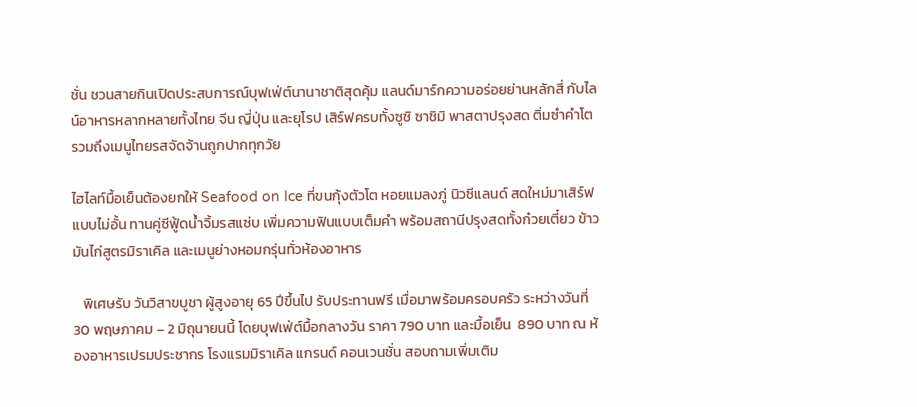ชั่น ชวนสายกินเปิดประสบการณ์บุฟเฟ่ต์นานาชาติสุดคุ้ม แลนด์มาร์กความอร่อยย่านหลักสี่ กับไลน์อาหารหลากหลายทั้งไทย จีน ญี่ปุ่น และยุโรป เสิร์ฟครบทั้งซูชิ ซาชิมิ พาสตาปรุงสด ติ่มซำคำโต รวมถึงเมนูไทยรสจัดจ้านถูกปากทุกวัย

ไฮไลท์มื้อเย็นต้องยกให้ Seafood on Ice ที่ขนกุ้งตัวโต หอยแมลงภู่ นิวซีแลนด์ สดใหม่มาเสิร์ฟแบบไม่อั้น ทานคู่ซีฟู้ดน้ำจิ้มรสแซ่บ เพิ่มความฟินแบบเต็มคำ พร้อมสถานีปรุงสดทั้งก๋วยเตี๋ยว ข้าวมันไก่สูตรมิราเคิล และเมนูย่างหอมกรุ่นทั่วห้องอาหาร

   พิเศษรับ วันวิสาขบูชา ผู้สูงอายุ 65 ปีขึ้นไป รับประทานฟรี เมื่อมาพร้อมครอบครัว ระหว่างวันที่ 30 พฤษภาคม – 2 มิถุนายนนี้ โดยบุฟเฟ่ต์มื้อกลางวัน ราคา 790 บาท และมื้อเย็น  890 บาท ณ ห้องอาหารเปรมประชากร โรงแรมมิราเคิล แกรนด์ คอนเวนชั่น สอบถามเพิ่มเติม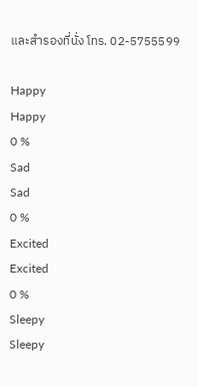และสำรองที่นั่ง โทร. 02-5755599

Happy
Happy
0 %
Sad
Sad
0 %
Excited
Excited
0 %
Sleepy
Sleepy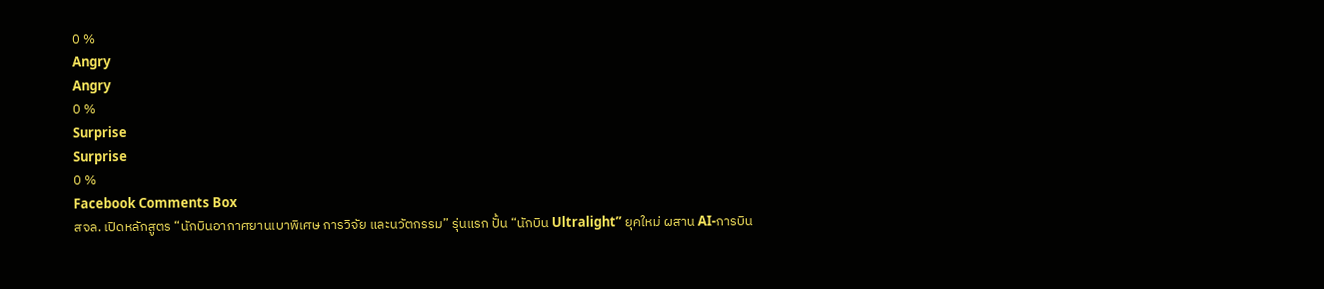0 %
Angry
Angry
0 %
Surprise
Surprise
0 %
Facebook Comments Box
สจล. เปิดหลักสูตร “นักบินอากาศยานเบาพิเศษ การวิจัย และนวัตกรรม” รุ่นแรก ปั้น “นักบิน Ultralight” ยุคใหม่ ผสาน AI-การบิน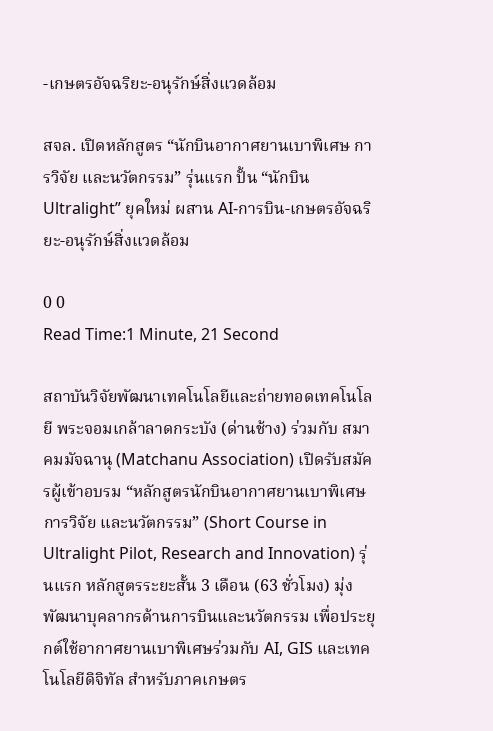-เกษตรอัจฉริยะ-อนุรักษ์สิ่งแวดล้อม

สจล. เปิดหลักสูตร “นักบินอากาศยานเบาพิเศษ การวิจัย และนวัตกรรม” รุ่นแรก ปั้น “นักบิน Ultralight” ยุคใหม่ ผสาน AI-การบิน-เกษตรอัจฉริยะ-อนุรักษ์สิ่งแวดล้อม

0 0
Read Time:1 Minute, 21 Second

สถาบันวิจัยพัฒนาเทคโนโลยีและถ่ายทอดเทคโนโลยี พระจอมเกล้าลาดกระบัง (ด่านช้าง) ร่วมกับ สมาคมมัจฉานุ (Matchanu Association) เปิดรับสมัครผู้เข้าอบรม “หลักสูตรนักบินอากาศยานเบาพิเศษ การวิจัย และนวัตกรรม” (Short Course in Ultralight Pilot, Research and Innovation) รุ่นแรก หลักสูตรระยะสั้น 3 เดือน (63 ชั่วโมง) มุ่งพัฒนาบุคลากรด้านการบินและนวัตกรรม เพื่อประยุกต์ใช้อากาศยานเบาพิเศษร่วมกับ AI, GIS และเทคโนโลยีดิจิทัล สำหรับภาคเกษตร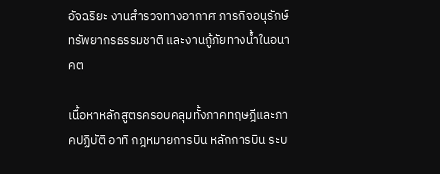อัจฉริยะ งานสำรวจทางอากาศ ภารกิจอนุรักษ์ทรัพยากรธรรมชาติ และงานกู้ภัยทางน้ำในอนาคต

เนื้อหาหลักสูตรครอบคลุมทั้งภาคทฤษฎีและภาคปฏิบัติ อาทิ กฎหมายการบิน หลักการบิน ระบ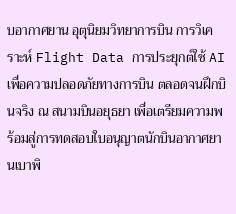บอากาศยาน อุตุนิยมวิทยาการบิน การวิเคราะห์ Flight Data การประยุกต์ใช้ AI เพื่อความปลอดภัยทางการบิน ตลอดจนฝึกบินจริง ณ สนามบินอยุธยา เพื่อเตรียมความพร้อมสู่การทดสอบใบอนุญาตนักบินอากาศยานเบาพิ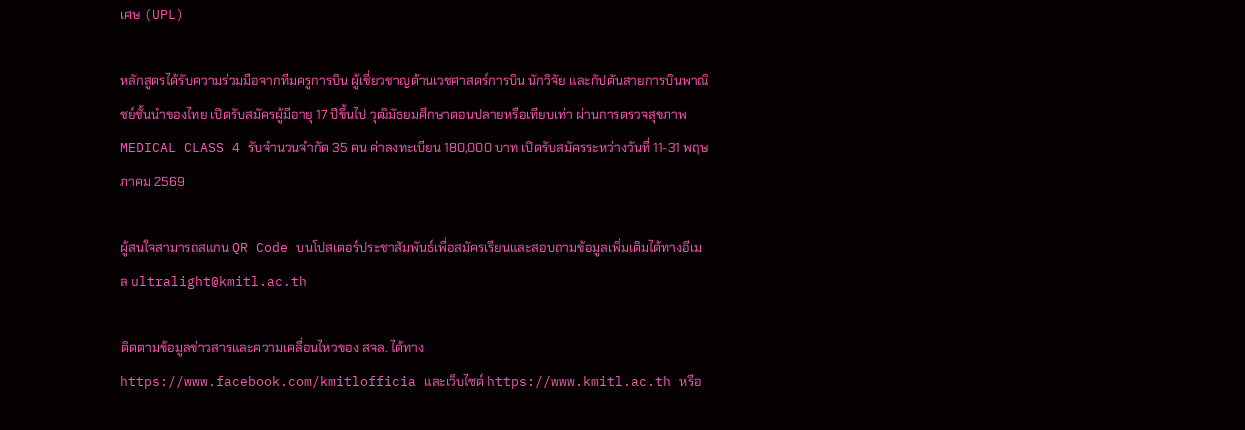เศษ (UPL)

หลักสูตรได้รับความร่วมมือจากทีมครูการบิน ผู้เชี่ยวชาญด้านเวชศาสตร์การบิน นักวิจัย และกัปตันสายการบินพาณิชย์ชั้นนำของไทย เปิดรับสมัครผู้มีอายุ 17 ปีขึ้นไป วุฒิมัธยมศึกษาตอนปลายหรือเทียบเท่า ผ่านการตรวจสุขภาพ MEDICAL CLASS 4 รับจำนวนจำกัด 35 คน ค่าลงทะเบียน 180,000 บาท เปิดรับสมัครระหว่างวันที่ 11-31 พฤษภาคม 2569

ผู้สนใจสามารถสแกน QR Code บนโปสเตอร์ประชาสัมพันธ์เพื่อสมัครเรียนและสอบถามข้อมูลเพิ่มเติมได้ทางอีเมล ultralight@kmitl.ac.th

ติดตามข้อมูลข่าวสารและความเคลื่อนไหวของ สจล. ได้ทาง  https://www.facebook.com/kmitlofficia และเว็บไซต์ https://www.kmitl.ac.th หรือ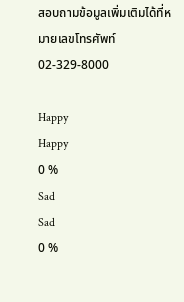สอบถามข้อมูลเพิ่มเติมได้ที่หมายเลขโทรศัพท์ 02-329-8000

Happy
Happy
0 %
Sad
Sad
0 %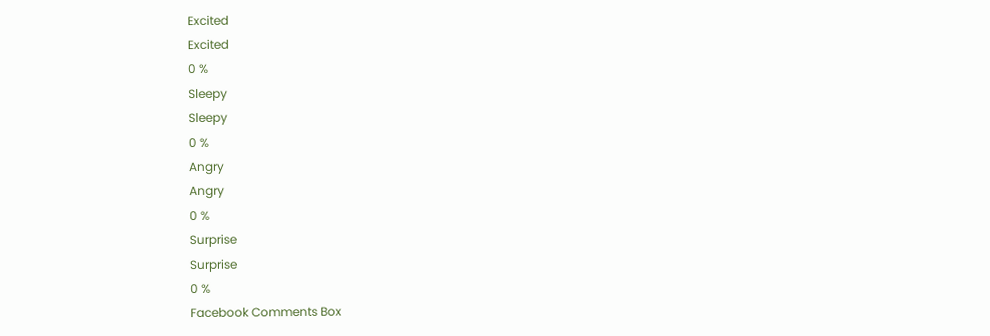Excited
Excited
0 %
Sleepy
Sleepy
0 %
Angry
Angry
0 %
Surprise
Surprise
0 %
Facebook Comments Box